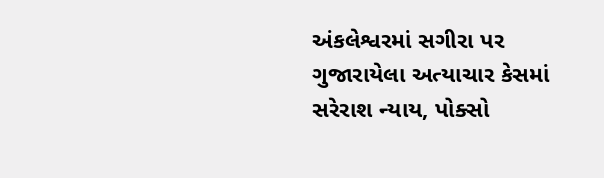અંકલેશ્વરમાં સગીરા પર ગુજારાયેલા અત્યાચાર કેસમાં સરેરાશ ન્યાય, પોક્સો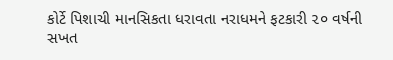કોર્ટે પિશાચી માનસિકતા ધરાવતા નરાધમને ફટકારી ૨૦ વર્ષની સખત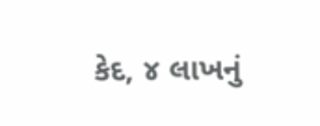કેદ, ૪ લાખનું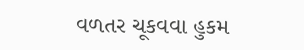વળતર ચૂકવવા હુકમ